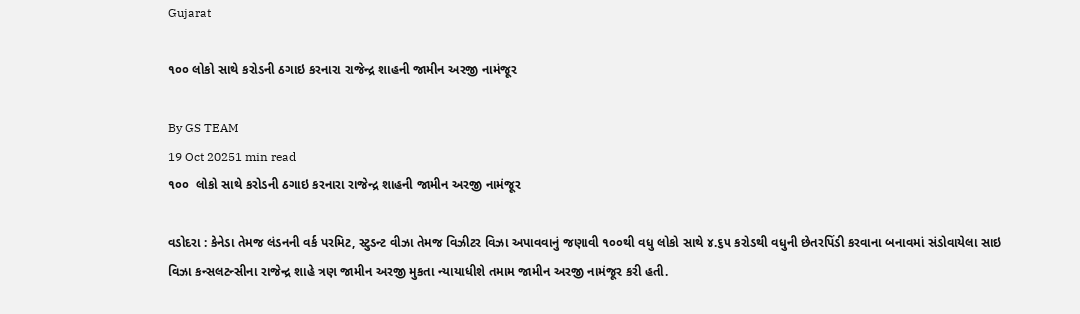Gujarat

૧૦૦ લોકો સાથે કરોડની ઠગાઇ કરનારા રાજેન્દ્ર શાહની જામીન અરજી નામંજૂર

By GS TEAM
19 Oct 20251 min read
૧૦૦  લોકો સાથે કરોડની ઠગાઇ કરનારા રાજેન્દ્ર શાહની જામીન અરજી નામંજૂર

વડોદરા : કેનેડા તેમજ લંડનની વર્ક પરમિટ, સ્ટુડન્ટ વીઝા તેમજ વિઝીટર વિઝા અપાવવાનું જણાવી ૧૦૦થી વધુ લોકો સાથે ૪.૬૫ કરોડથી વધુની છેતરપિંડી કરવાના બનાવમાં સંડોવાયેલા સાઇ વિઝા કન્સલટન્સીના રાજેન્દ્ર શાહે ત્રણ જામીન અરજી મુકતા ન્યાયાધીશે તમામ જામીન અરજી નામંજૂર કરી હતી.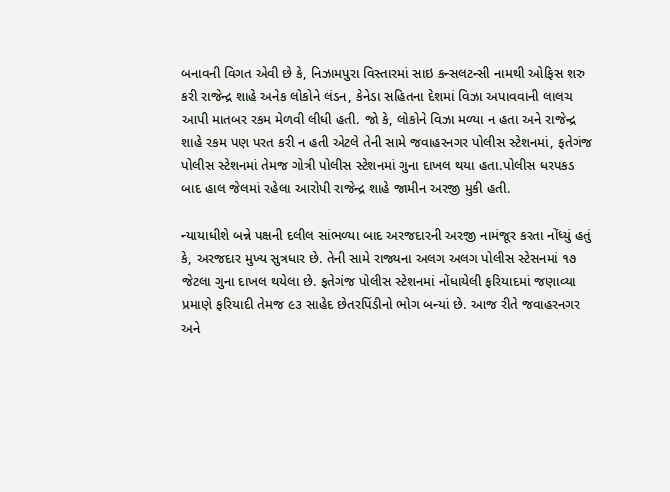બનાવની વિગત એવી છે કે, નિઝામપુરા વિસ્તારમાં સાઇ કન્સલટન્સી નામથી ઓફિસ શરુ કરી રાજેન્દ્ર શાહે અનેક લોકોને લંડન, કેનેડા સહિતના દેશમાં વિઝા અપાવવાની લાલચ આપી માતબર રકમ મેળવી લીધી હતી. જો કે, લોકોને વિઝા મળ્યા ન હતા અને રાજેન્દ્ર શાહે રકમ પણ પરત કરી ન હતી એટલે તેની સામે જવાહરનગર પોલીસ સ્ટેશનમાં, ફતેગંજ પોલીસ સ્ટેશનમાં તેમજ ગોત્રી પોલીસ સ્ટેશનમાં ગુના દાખલ થયા હતા.પોલીસ ધરપકડ બાદ હાલ જેલમાં રહેલા આરોપી રાજેન્દ્ર શાહે જામીન અરજી મુકી હતી.

ન્યાયાધીશે બન્ને પક્ષની દલીલ સાંભળ્યા બાદ અરજદારની અરજી નામંજૂર કરતા નોંધ્યું હતું કે, અરજદાર મુખ્ય સુત્રધાર છે. તેની સામે રાજ્યના અલગ અલગ પોલીસ સ્ટેસનમાં ૧૭ જેટલા ગુના દાખલ થયેલા છે. ફતેગંજ પોલીસ સ્ટેશનમાં નોંધાયેલી ફરિયાદમાં જણાવ્યા પ્રમાણે ફરિયાદી તેમજ ૯૩ સાહેદ છેતરપિંડીનો ભોગ બન્યાં છે. આજ રીતે જવાહરનગર અને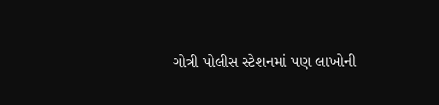ગોત્રી પોલીસ સ્ટેશનમાં પણ લાખોની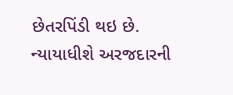છેતરપિંડી થઇ છે. ન્યાયાધીશે અરજદારની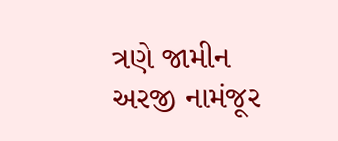ત્રણે જામીન અરજી નામંજૂર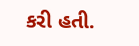કરી હતી.